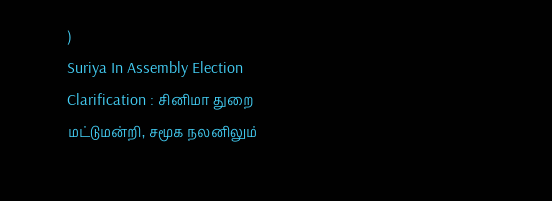)
Suriya In Assembly Election Clarification : சினிமா துறை மட்டுமன்றி, சமூக நலனிலும்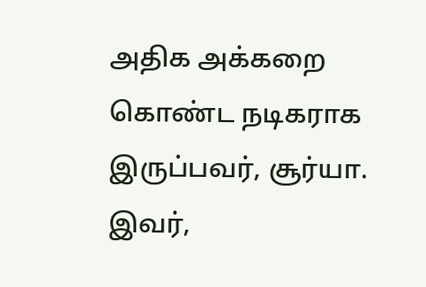அதிக அக்கறை கொண்ட நடிகராக இருப்பவர், சூர்யா. இவர்,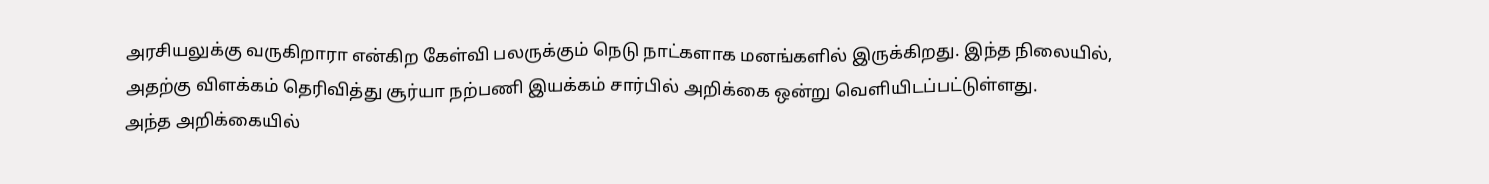அரசியலுக்கு வருகிறாரா என்கிற கேள்வி பலருக்கும் நெடு நாட்களாக மனங்களில் இருக்கிறது. இந்த நிலையில், அதற்கு விளக்கம் தெரிவித்து சூர்யா நற்பணி இயக்கம் சார்பில் அறிக்கை ஒன்று வெளியிடப்பட்டுள்ளது.
அந்த அறிக்கையில்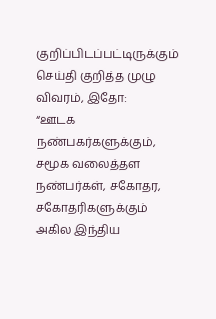குறிப்பிடப்பட்டிருக்கும் செய்தி குறித்த முழு விவரம், இதோ:
“ஊடக நண்பகர்களுக்கும், சமூக வலைத்தள நண்பர்கள், சகோதர, சகோதரிகளுக்கும் அகில இந்திய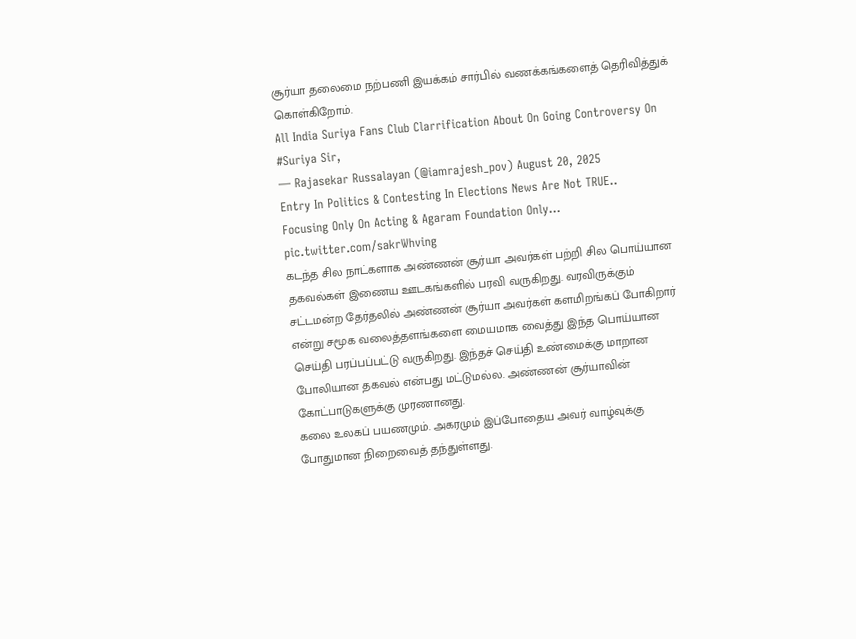சூர்யா தலைமை நற்பணி இயக்கம் சார்பில் வணக்கங்களைத் தெரிவித்துக் கொள்கிறோம்.
All India Suriya Fans Club Clarrification About On Going Controversy On #Suriya Sir,
— Rajasekar Russalayan (@iamrajesh_pov) August 20, 2025
Entry In Politics & Contesting In Elections News Are Not TRUE..
Focusing Only On Acting & Agaram Foundation Only... pic.twitter.com/sakrWhving
கடந்த சில நாட்களாக அண்ணன் சூர்யா அவர்கள் பற்றி சில பொய்யான தகவல்கள் இணைய ஊடகங்களில் பரவி வருகிறது. வரவிருக்கும் சட்டமன்ற தேர்தலில் அண்ணன் சூர்யா அவர்கள் களமிறங்கப் போகிறார் என்று சமூக வலைத்தளங்களை மையமாக வைத்து இந்த பொய்யான செய்தி பரப்பப்பட்டு வருகிறது. இந்தச் செய்தி உண்மைக்கு மாறான போலியான தகவல் என்பது மட்டுமல்ல. அண்ணன் சூர்யாவின் கோட்பாடுகளுக்கு முரணானது.
கலை உலகப் பயணமும். அகரமும் இப்போதைய அவர் வாழ்வுக்கு போதுமான நிறைவைத் தந்துள்ளது.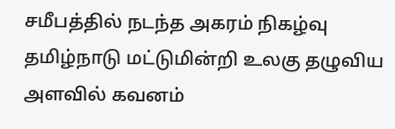சமீபத்தில் நடந்த அகரம் நிகழ்வு தமிழ்நாடு மட்டுமின்றி உலகு தழுவிய அளவில் கவனம்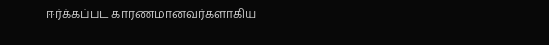ஈர்க்கப்பட காரணமானவர்களாகிய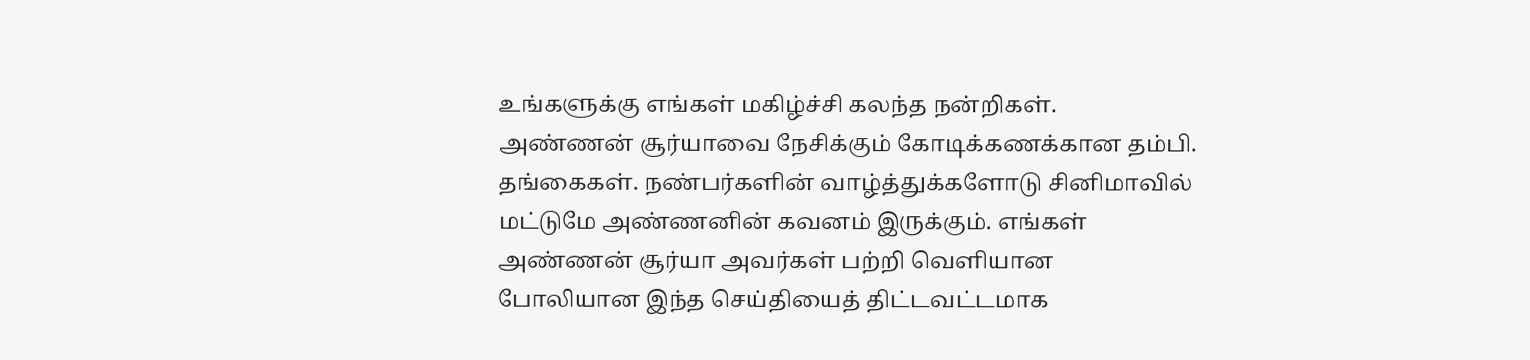உங்களுக்கு எங்கள் மகிழ்ச்சி கலந்த நன்றிகள்.
அண்ணன் சூர்யாவை நேசிக்கும் கோடிக்கணக்கான தம்பி. தங்கைகள். நண்பர்களின் வாழ்த்துக்களோடு சினிமாவில் மட்டுமே அண்ணனின் கவனம் இருக்கும். எங்கள் அண்ணன் சூர்யா அவர்கள் பற்றி வெளியான போலியான இந்த செய்தியைத் திட்டவட்டமாக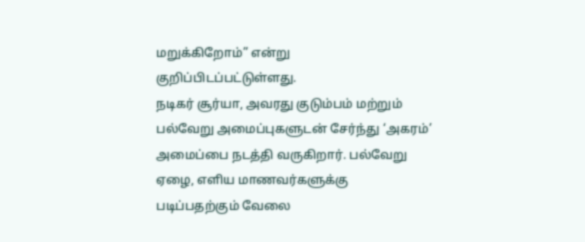மறுக்கிறோம்” என்று குறிப்பிடப்பட்டுள்ளது.
நடிகர் சூர்யா, அவரது குடும்பம் மற்றும் பல்வேறு அமைப்புகளுடன் சேர்ந்து ‘அகரம்’ அமைப்பை நடத்தி வருகிறார். பல்வேறு ஏழை, எளிய மாணவர்களுக்கு படிப்பதற்கும் வேலை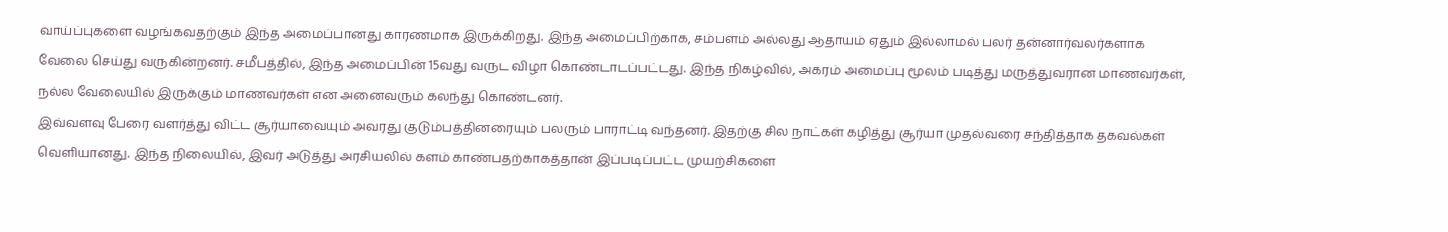வாய்ப்புகளை வழங்கவதற்கும் இந்த அமைப்பானது காரணமாக இருக்கிறது. இந்த அமைப்பிற்காக, சம்பளம் அல்லது ஆதாயம் ஏதும் இல்லாமல் பலர் தன்னார்வலர்களாக வேலை செய்து வருகின்றனர். சமீபத்தில், இந்த அமைப்பின் 15வது வருட விழா கொண்டாடப்பட்டது. இந்த நிகழ்வில், அகரம் அமைப்பு மூலம் படித்து மருத்துவரான மாணவர்கள், நல்ல வேலையில் இருக்கும் மாணவர்கள் என அனைவரும் கலந்து கொண்டனர்.
இவ்வளவு பேரை வளர்த்து விட்ட சூர்யாவையும் அவரது குடும்பத்தினரையும் பலரும் பாராட்டி வந்தனர். இதற்கு சில நாட்கள் கழித்து சூர்யா முதல்வரை சந்தித்தாக தகவல்கள் வெளியானது. இந்த நிலையில், இவர் அடுத்து அரசியலில் களம் காண்பதற்காகத்தான் இப்படிப்பட்ட முயற்சிகளை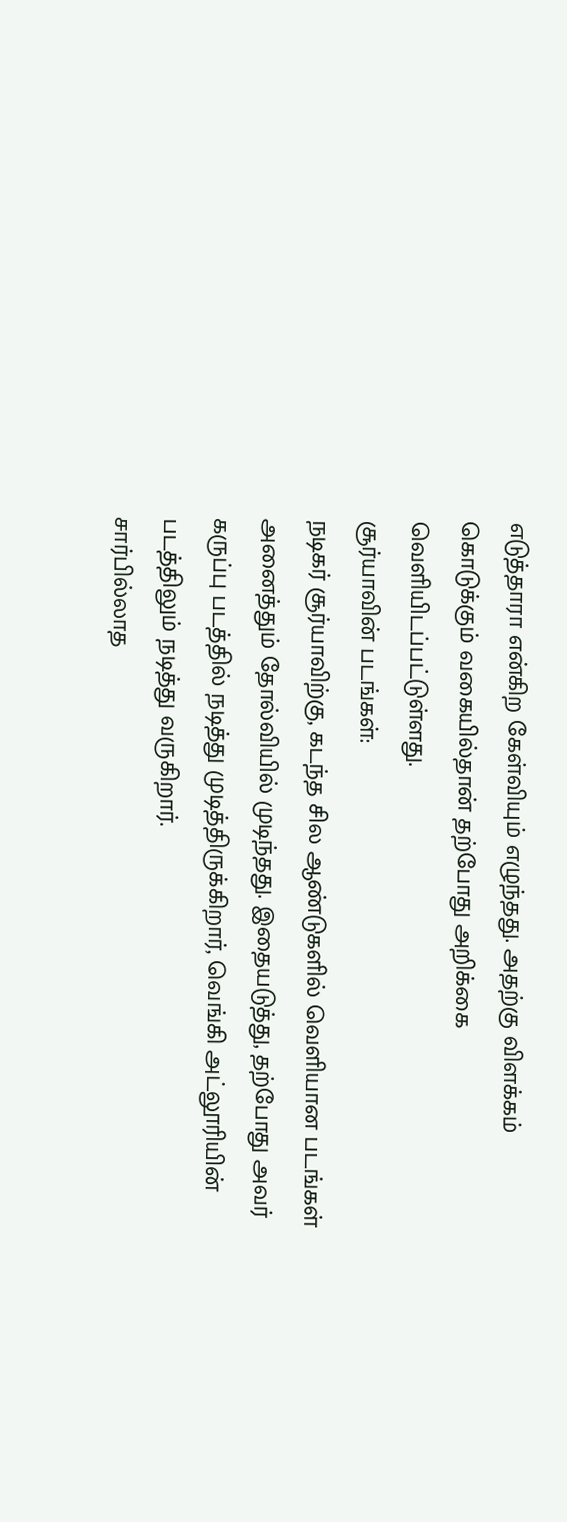எடுத்தாரா என்கிற கேள்வியும் எழுந்தது. அதற்கு விளக்கம் கொடுக்கும் வகையில்தான் தற்போது அறிக்கை வெளியிடப்பட்டுள்ளது.
சூர்யாவின் படங்கள்:
நடிகர் சூர்யாவிற்கு, கடந்த சில ஆண்டுகளில் வெளியான படங்கள் அனைத்தும் தோல்வியில் முடிந்தது. இதையடுத்து, தற்போது அவர் கருப்பு படத்தில் நடித்து முடித்திருக்கிறார், வெங்கி அட்லூரியின் படத்திலும் நடித்து வருகிறார்.
சார்பில்லாத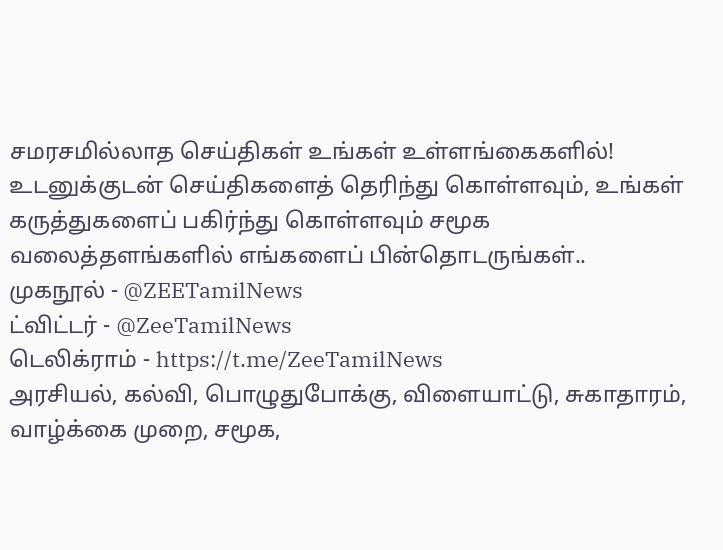சமரசமில்லாத செய்திகள் உங்கள் உள்ளங்கைகளில்!
உடனுக்குடன் செய்திகளைத் தெரிந்து கொள்ளவும், உங்கள் கருத்துகளைப் பகிர்ந்து கொள்ளவும் சமூக வலைத்தளங்களில் எங்களைப் பின்தொடருங்கள்..
முகநூல் - @ZEETamilNews
ட்விட்டர் - @ZeeTamilNews
டெலிக்ராம் - https://t.me/ZeeTamilNews
அரசியல், கல்வி, பொழுதுபோக்கு, விளையாட்டு, சுகாதாரம், வாழ்க்கை முறை, சமூக,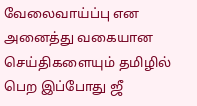வேலைவாய்ப்பு என அனைத்து வகையான செய்திகளையும் தமிழில் பெற இப்போது ஜீ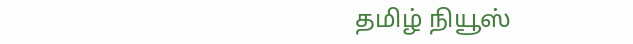தமிழ் நியூஸ்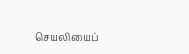செயலியைப்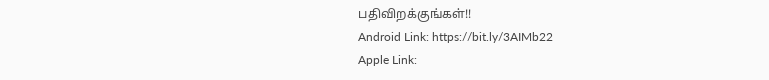பதிவிறக்குங்கள்!!
Android Link: https://bit.ly/3AIMb22
Apple Link: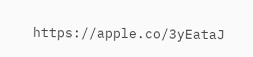https://apple.co/3yEataJ